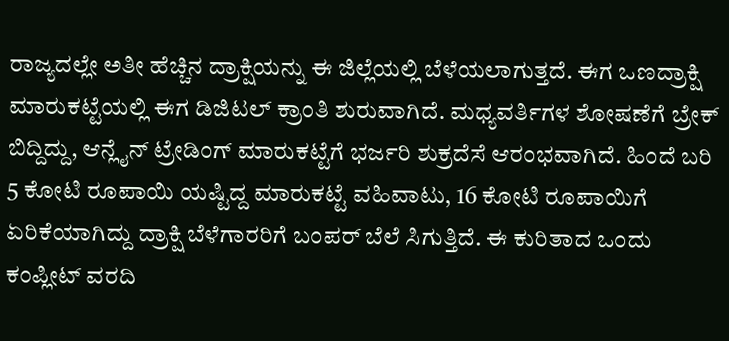ರಾಜ್ಯದಲ್ಲೇ ಅತೀ ಹೆಚ್ಚಿನ ದ್ರಾಕ್ಷಿಯನ್ನು ಈ ಜಿಲ್ಲೆಯಲ್ಲಿ ಬೆಳೆಯಲಾಗುತ್ತದೆ. ಈಗ ಒಣದ್ರಾಕ್ಷಿ ಮಾರುಕಟ್ಟೆಯಲ್ಲಿ ಈಗ ಡಿಜಿಟಲ್ ಕ್ರಾಂತಿ ಶುರುವಾಗಿದೆ. ಮಧ್ಯವರ್ತಿಗಳ ಶೋಷಣೆಗೆ ಬ್ರೇಕ್ ಬಿದ್ದಿದ್ದು, ಆನ್ಲೈನ್ ಟ್ರೇಡಿಂಗ್ ಮಾರುಕಟ್ಟೆಗೆ ಭರ್ಜರಿ ಶುಕ್ರದೆಸೆ ಆರಂಭವಾಗಿದೆ. ಹಿಂದೆ ಬರಿ 5 ಕೋಟಿ ರೂಪಾಯಿ ಯಷ್ಟಿದ್ದ ಮಾರುಕಟ್ಟೆ ವಹಿವಾಟು, 16 ಕೋಟಿ ರೂಪಾಯಿಗೆ ಏರಿಕೆಯಾಗಿದ್ದು ದ್ರಾಕ್ಷಿ ಬೆಳೆಗಾರರಿಗೆ ಬಂಪರ್ ಬೆಲೆ ಸಿಗುತ್ತಿದೆ. ಈ ಕುರಿತಾದ ಒಂದು ಕಂಪ್ಲೀಟ್ ವರದಿ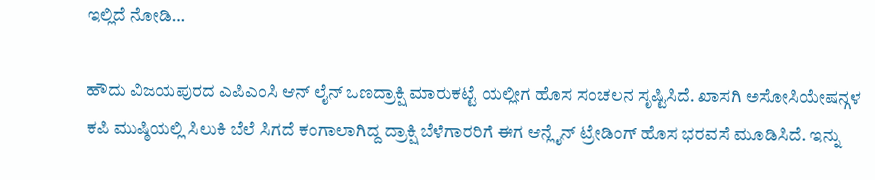ಇಲ್ಲಿದೆ ನೋಡಿ…

ಹೌದು ವಿಜಯಪುರದ ಎಪಿಎಂಸಿ ಆನ್ ಲೈನ್ ಒಣದ್ರಾಕ್ಷಿ ಮಾರುಕಟ್ಟೆ ಯಲ್ಲೀಗ ಹೊಸ ಸಂಚಲನ ಸೃಷ್ಟಿಸಿದೆ. ಖಾಸಗಿ ಅಸೋಸಿಯೇಷನ್ಗಳ ಕಪಿ ಮುಷ್ಠಿಯಲ್ಲಿ ಸಿಲುಕಿ ಬೆಲೆ ಸಿಗದೆ ಕಂಗಾಲಾಗಿದ್ದ ದ್ರಾಕ್ಷಿ ಬೆಳೆಗಾರರಿಗೆ ಈಗ ಆನ್ಲೈನ್ ಟ್ರೇಡಿಂಗ್ ಹೊಸ ಭರವಸೆ ಮೂಡಿಸಿದೆ. ಇನ್ನು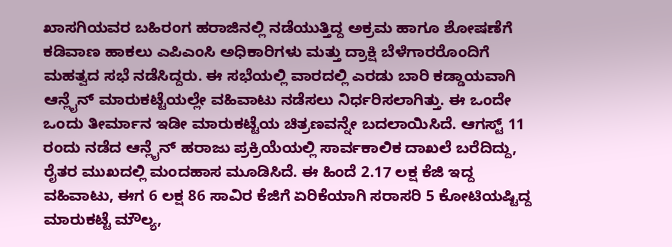ಖಾಸಗಿಯವರ ಬಹಿರಂಗ ಹರಾಜಿನಲ್ಲಿ ನಡೆಯುತ್ತಿದ್ದ ಅಕ್ರಮ ಹಾಗೂ ಶೋಷಣೆಗೆ ಕಡಿವಾಣ ಹಾಕಲು ಎಪಿಎಂಸಿ ಅಧಿಕಾರಿಗಳು ಮತ್ತು ದ್ರಾಕ್ಷಿ ಬೆಳೆಗಾರರೊಂದಿಗೆ ಮಹತ್ವದ ಸಭೆ ನಡೆಸಿದ್ದರು. ಈ ಸಭೆಯಲ್ಲಿ ವಾರದಲ್ಲಿ ಎರಡು ಬಾರಿ ಕಡ್ಡಾಯವಾಗಿ ಆನ್ಲೈನ್ ಮಾರುಕಟ್ಟೆಯಲ್ಲೇ ವಹಿವಾಟು ನಡೆಸಲು ನಿರ್ಧರಿಸಲಾಗಿತ್ತು. ಈ ಒಂದೇ ಒಂದು ತೀರ್ಮಾನ ಇಡೀ ಮಾರುಕಟ್ಟೆಯ ಚಿತ್ರಣವನ್ನೇ ಬದಲಾಯಿಸಿದೆ. ಆಗಸ್ಟ್ 11 ರಂದು ನಡೆದ ಆನ್ಲೈನ್ ಹರಾಜು ಪ್ರಕ್ರಿಯೆಯಲ್ಲಿ ಸಾರ್ವಕಾಲಿಕ ದಾಖಲೆ ಬರೆದಿದ್ದು, ರೈತರ ಮುಖದಲ್ಲಿ ಮಂದಹಾಸ ಮೂಡಿಸಿದೆ. ಈ ಹಿಂದೆ 2.17 ಲಕ್ಷ ಕೆಜಿ ಇದ್ದ ವಹಿವಾಟು, ಈಗ 6 ಲಕ್ಷ 86 ಸಾವಿರ ಕೆಜಿಗೆ ಏರಿಕೆಯಾಗಿ ಸರಾಸರಿ 5 ಕೋಟಿಯಷ್ಟಿದ್ದ ಮಾರುಕಟ್ಟೆ ಮೌಲ್ಯ,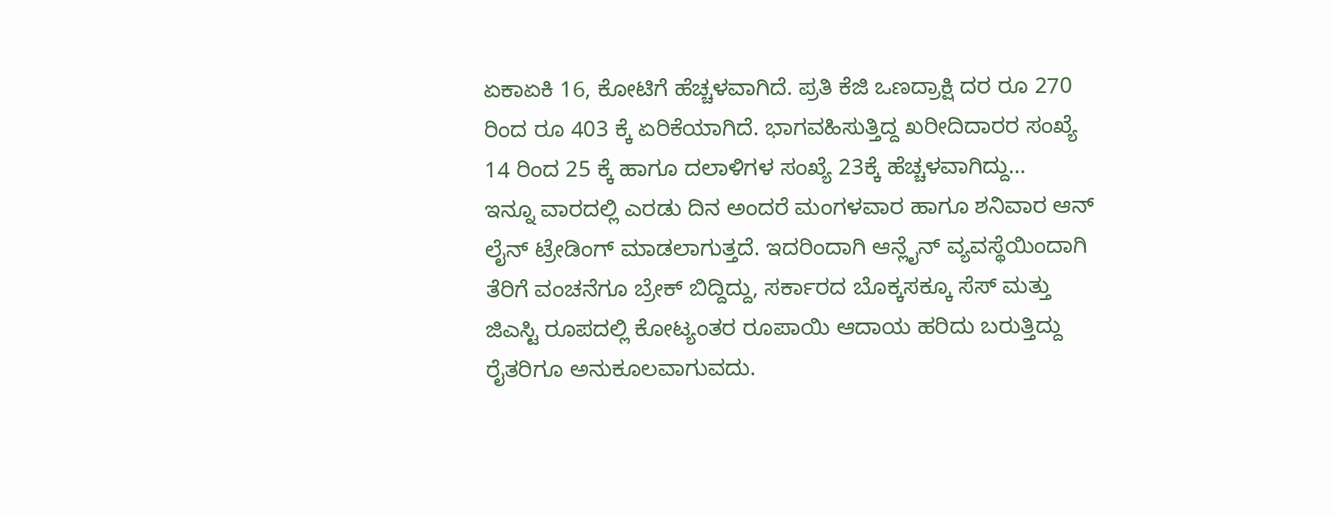ಏಕಾಏಕಿ 16, ಕೋಟಿಗೆ ಹೆಚ್ಚಳವಾಗಿದೆ. ಪ್ರತಿ ಕೆಜಿ ಒಣದ್ರಾಕ್ಷಿ ದರ ರೂ 270 ರಿಂದ ರೂ 403 ಕ್ಕೆ ಏರಿಕೆಯಾಗಿದೆ. ಭಾಗವಹಿಸುತ್ತಿದ್ದ ಖರೀದಿದಾರರ ಸಂಖ್ಯೆ 14 ರಿಂದ 25 ಕ್ಕೆ ಹಾಗೂ ದಲಾಳಿಗಳ ಸಂಖ್ಯೆ 23ಕ್ಕೆ ಹೆಚ್ಚಳವಾಗಿದ್ದು…
ಇನ್ನೂ ವಾರದಲ್ಲಿ ಎರಡು ದಿನ ಅಂದರೆ ಮಂಗಳವಾರ ಹಾಗೂ ಶನಿವಾರ ಆನ್ ಲೈನ್ ಟ್ರೇಡಿಂಗ್ ಮಾಡಲಾಗುತ್ತದೆ. ಇದರಿಂದಾಗಿ ಆನ್ಲೈನ್ ವ್ಯವಸ್ಥೆಯಿಂದಾಗಿ ತೆರಿಗೆ ವಂಚನೆಗೂ ಬ್ರೇಕ್ ಬಿದ್ದಿದ್ದು, ಸರ್ಕಾರದ ಬೊಕ್ಕಸಕ್ಕೂ ಸೆಸ್ ಮತ್ತು ಜಿಎಸ್ಟಿ ರೂಪದಲ್ಲಿ ಕೋಟ್ಯಂತರ ರೂಪಾಯಿ ಆದಾಯ ಹರಿದು ಬರುತ್ತಿದ್ದು ರೈತರಿಗೂ ಅನುಕೂಲವಾಗುವದು.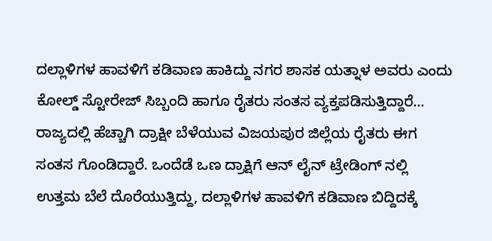ದಲ್ಲಾಳಿಗಳ ಹಾವಳಿಗೆ ಕಡಿವಾಣ ಹಾಕಿದ್ದು ನಗರ ಶಾಸಕ ಯತ್ನಾಳ ಅವರು ಎಂದು ಕೋಲ್ಡ್ ಸ್ಟೋರೇಜ್ ಸಿಬ್ಬಂದಿ ಹಾಗೂ ರೈತರು ಸಂತಸ ವ್ಯಕ್ತಪಡಿಸುತ್ತಿದ್ದಾರೆ…
ರಾಜ್ಯದಲ್ಲಿ ಹೆಚ್ಚಾಗಿ ದ್ರಾಕ್ಷೀ ಬೆಳೆಯುವ ವಿಜಯಪುರ ಜಿಲ್ಲೆಯ ರೈತರು ಈಗ ಸಂತಸ ಗೊಂಡಿದ್ದಾರೆ. ಒಂದೆಡೆ ಒಣ ದ್ರಾಕ್ಷಿಗೆ ಆನ್ ಲೈನ್ ಟ್ರೇಡಿಂಗ್ ನಲ್ಲಿ ಉತ್ತಮ ಬೆಲೆ ದೊರೆಯುತ್ತಿದ್ದು, ದಲ್ಲಾಳಿಗಳ ಹಾವಳಿಗೆ ಕಡಿವಾಣ ಬಿದ್ದಿದಕ್ಕೆ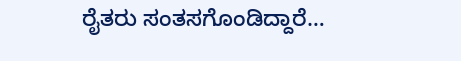ರೈತರು ಸಂತಸಗೊಂಡಿದ್ದಾರೆ…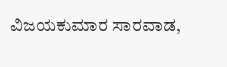ವಿಜಯಕುಮಾರ ಸಾರವಾಡ,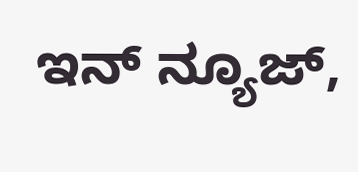ಇನ್ ನ್ಯೂಜ್,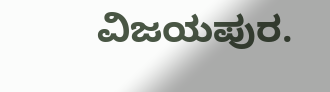ವಿಜಯಪುರ.